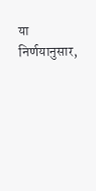या निर्णयानुसार,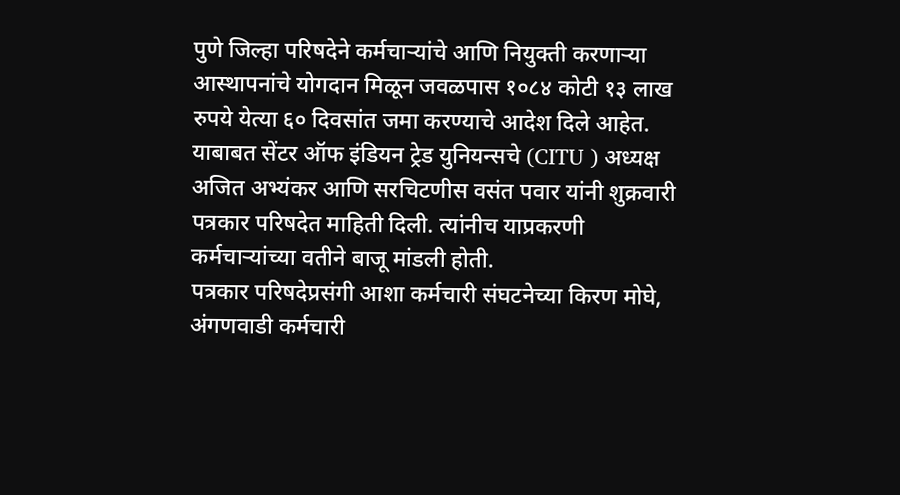पुणे जिल्हा परिषदेने कर्मचाऱ्यांचे आणि नियुक्ती करणाऱ्या आस्थापनांचे योगदान मिळून जवळपास १०८४ कोटी १३ लाख रुपये येत्या ६० दिवसांत जमा करण्याचे आदेश दिले आहेत.
याबाबत सेंटर ऑफ इंडियन ट्रेड युनियन्सचे (CITU ) अध्यक्ष अजित अभ्यंकर आणि सरचिटणीस वसंत पवार यांनी शुक्रवारी पत्रकार परिषदेत माहिती दिली. त्यांनीच याप्रकरणी कर्मचाऱ्यांच्या वतीने बाजू मांडली होती.
पत्रकार परिषदेप्रसंगी आशा कर्मचारी संघटनेच्या किरण मोघे, अंगणवाडी कर्मचारी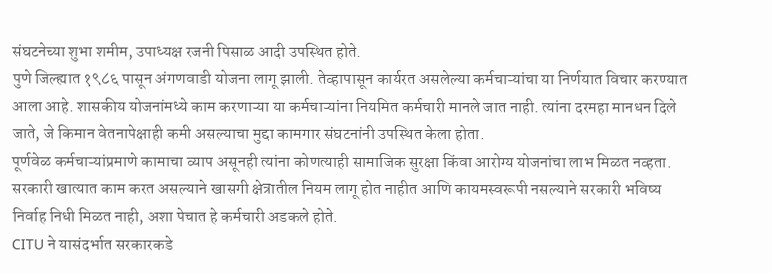संघटनेच्या शुभा शमीम, उपाध्यक्ष रजनी पिसाळ आदी उपस्थित होते.
पुणे जिल्ह्यात १९८६ पासून अंगणवाडी योजना लागू झाली. तेव्हापासून कार्यरत असलेल्या कर्मचाऱ्यांचा या निर्णयात विचार करण्यात आला आहे. शासकीय योजनांमध्ये काम करणाऱ्या या कर्मचाऱ्यांना नियमित कर्मचारी मानले जात नाही. त्यांना दरमहा मानधन दिले जाते, जे किमान वेतनापेक्षाही कमी असल्याचा मुद्दा कामगार संघटनांनी उपस्थित केला होता.
पूर्णवेळ कर्मचाऱ्यांप्रमाणे कामाचा व्याप असूनही त्यांना कोणत्याही सामाजिक सुरक्षा किंवा आरोग्य योजनांचा लाभ मिळत नव्हता. सरकारी खात्यात काम करत असल्याने खासगी क्षेत्रातील नियम लागू होत नाहीत आणि कायमस्वरूपी नसल्याने सरकारी भविष्य निर्वाह निधी मिळत नाही, अशा पेचात हे कर्मचारी अडकले होते.
CITU ने यासंदर्भात सरकारकडे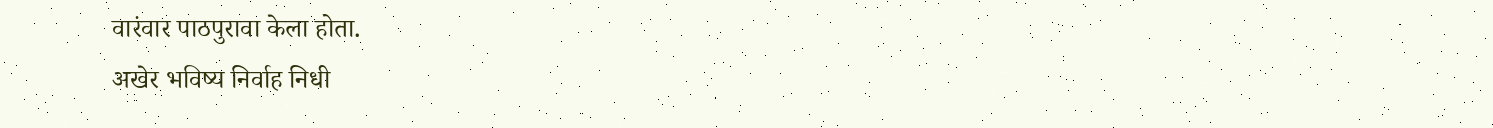वारंवार पाठपुरावा केला होता.
अखेर भविष्य निर्वाह निधी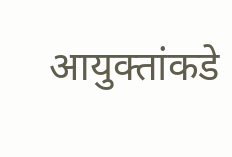आयुक्तांकडे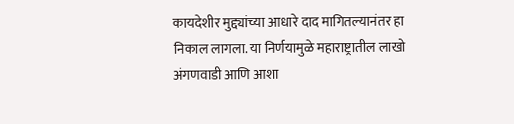कायदेशीर मुद्द्यांच्या आधारे दाद मागितल्यानंतर हा निकाल लागला. या निर्णयामुळे महाराष्ट्रातील लाखो अंगणवाडी आणि आशा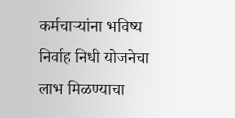कर्मचाऱ्यांना भविष्य निर्वाह निधी योजनेचा लाभ मिळण्याचा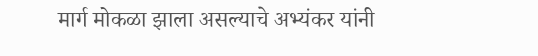मार्ग मोकळा झाला असल्याचे अभ्यंकर यांनी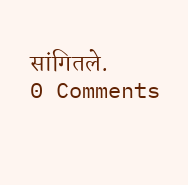सांगितले.
0 Comments